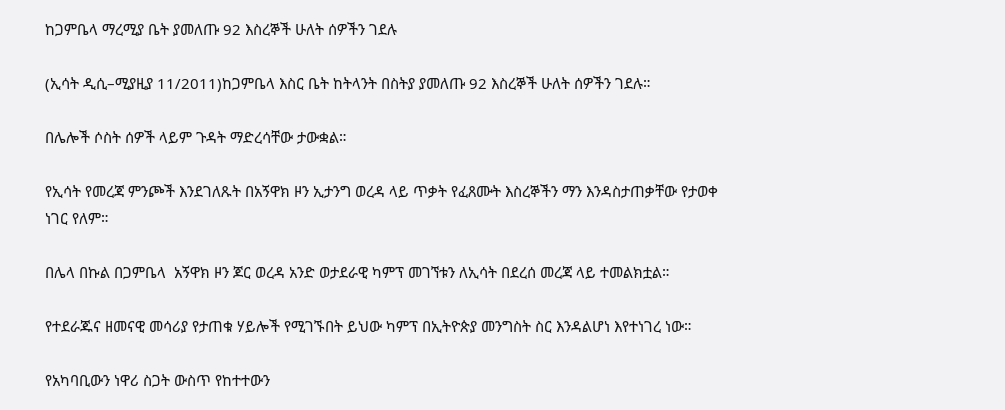ከጋምቤላ ማረሚያ ቤት ያመለጡ 92 እስረኞች ሁለት ሰዎችን ገደሉ

(ኢሳት ዲሲ–ሚያዚያ 11/2011)ከጋምቤላ እስር ቤት ከትላንት በስትያ ያመለጡ 92 እስረኞች ሁለት ሰዎችን ገደሉ።

በሌሎች ሶስት ሰዎች ላይም ጉዳት ማድረሳቸው ታውቋል።

የኢሳት የመረጃ ምንጮች እንደገለጹት በአኝዋክ ዞን ኢታንግ ወረዳ ላይ ጥቃት የፈጸሙት እስረኞችን ማን እንዳስታጠቃቸው የታወቀ ነገር የለም።

በሌላ በኩል በጋምቤላ  አኝዋክ ዞን ጆር ወረዳ አንድ ወታደራዊ ካምፕ መገኘቱን ለኢሳት በደረሰ መረጃ ላይ ተመልክቷል።

የተደራጁና ዘመናዊ መሳሪያ የታጠቁ ሃይሎች የሚገኙበት ይህው ካምፕ በኢትዮጵያ መንግስት ስር እንዳልሆነ እየተነገረ ነው።

የአካባቢውን ነዋሪ ስጋት ውስጥ የከተተውን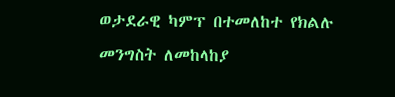ወታደራዊ ካምፕ በተመለከተ የክልሉ መንግስት ለመከላከያ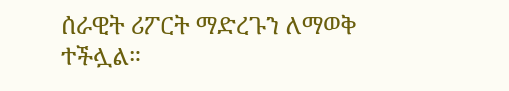ሰራዊት ሪፖርት ማድረጉን ለማወቅ ተችሏል።